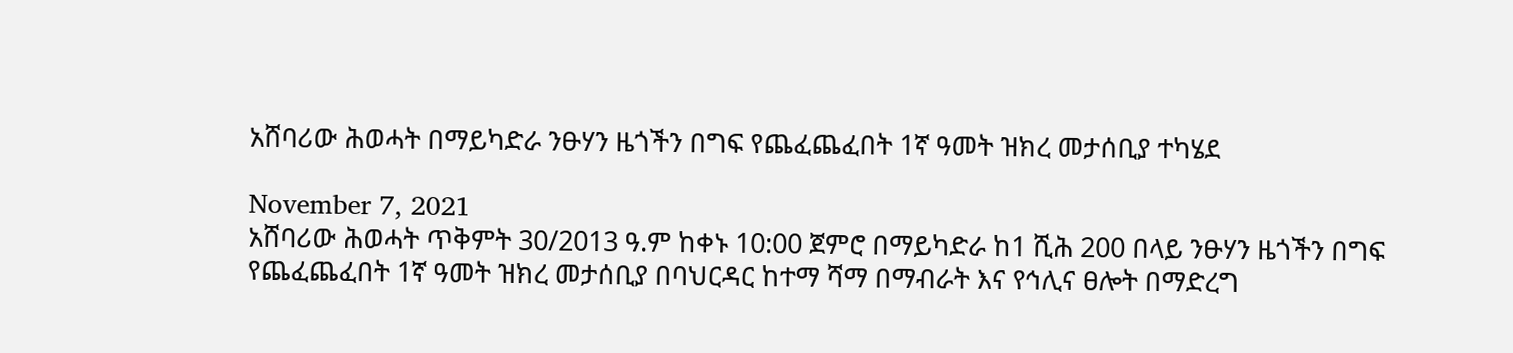አሸባሪው ሕወሓት በማይካድራ ንፁሃን ዜጎችን በግፍ የጨፈጨፈበት 1ኛ ዓመት ዝክረ መታሰቢያ ተካሄደ

November 7, 2021
አሸባሪው ሕወሓት ጥቅምት 30/2013 ዓ.ም ከቀኑ 10:00 ጀምሮ በማይካድራ ከ1 ሺሕ 200 በላይ ንፁሃን ዜጎችን በግፍ የጨፈጨፈበት 1ኛ ዓመት ዝክረ መታሰቢያ በባህርዳር ከተማ ሻማ በማብራት እና የኅሊና ፀሎት በማድረግ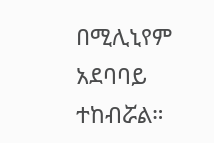በሚሊኒየም አደባባይ ተከብሯል።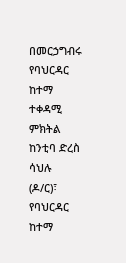በመርኃግብሩ የባህርዳር ከተማ ተቀዳሚ ምክትል ከንቲባ ድረስ ሳህሉ (ዶ/ር)፣ የባህርዳር ከተማ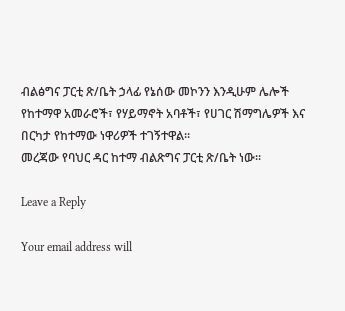ብልፅግና ፓርቲ ጽ/ቤት ኃላፊ የኔሰው መኮንን እንዲሁም ሌሎች የከተማዋ አመራሮች፣ የሃይማኖት አባቶች፣ የሀገር ሽማግሌዎች እና በርካታ የከተማው ነዋሪዎች ተገኝተዋል።
መረጃው የባህር ዳር ከተማ ብልጽግና ፓርቲ ጽ/ቤት ነው።

Leave a Reply

Your email address will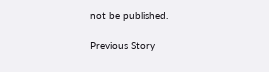not be published.

Previous Story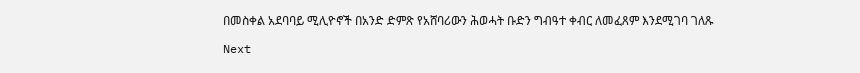በመስቀል አደባባይ ሚሊዮኖች በአንድ ድምጽ የአሸባሪውን ሕወሓት ቡድን ግብዓተ ቀብር ለመፈጸም እንደሚገባ ገለጹ

Next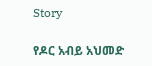Story

የዶር አብይ አህመድ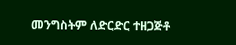መንግስትም ለድርድር ተዘጋጅቶ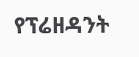የፕሬዘዳንት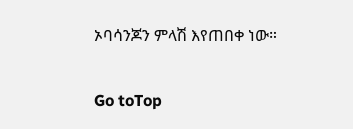ኦባሳንጆን ምላሽ እየጠበቀ ነው።

Go toTop